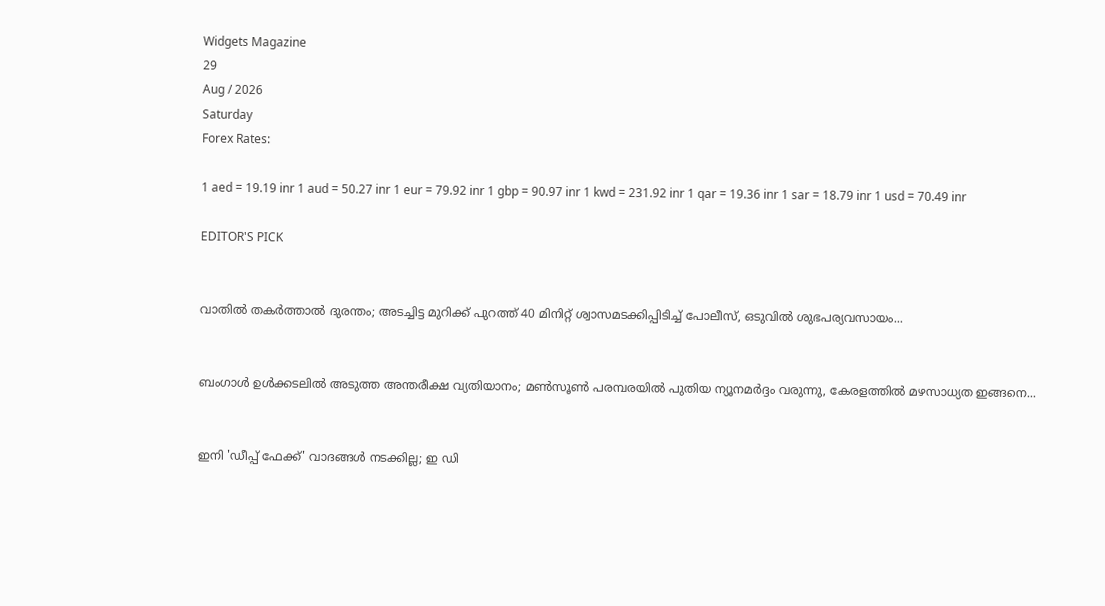Widgets Magazine
29
Aug / 2026
Saturday
Forex Rates:

1 aed = 19.19 inr 1 aud = 50.27 inr 1 eur = 79.92 inr 1 gbp = 90.97 inr 1 kwd = 231.92 inr 1 qar = 19.36 inr 1 sar = 18.79 inr 1 usd = 70.49 inr

EDITOR'S PICK


വാതിൽ തകർത്താൽ ദുരന്തം; അടച്ചിട്ട മുറിക്ക് പുറത്ത് 40 മിനിറ്റ് ശ്വാസമടക്കിപ്പിടിച്ച് പോലീസ്, ഒടുവിൽ ശുഭപര്യവസായം...


ബംഗാൾ ഉൾക്കടലിൽ അടുത്ത അന്തരീക്ഷ വ്യതിയാനം; മൺസൂൺ പരമ്പരയിൽ പുതിയ ന്യൂനമർദ്ദം വരുന്നു, കേരളത്തിൽ മഴസാധ്യത ഇങ്ങനെ...


ഇനി 'ഡീപ്പ് ഫേക്ക്' വാദങ്ങൾ നടക്കില്ല; ഇ ഡി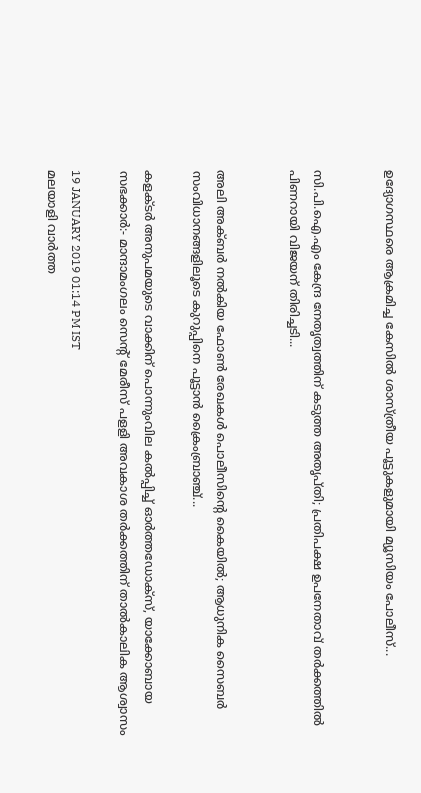ഉദ്യോഗസ്ഥരെ ആക്രമിച്ച കേസിൽ ശാസ്ത്രീയ പൂട്ടുകളുമായി മ്യൂസിയം പോലീസ്...


സി.പി.ഐ.എം കേന്ദ്ര നേതൃത്വത്തിന് കടുത്ത അതൃപ്തി; പ്രതിപക്ഷ ഉപനേതാവ് തർക്കത്തിൽ പിണറായി വിജയന് തിരിച്ചടി...


അലി അക്ബർ നൽകിയ ഫോൺ രേഖകൾ പൊലീസിന്റെ കൈയിൽ; ആധുനിക സൈബർ സംവിധാനങ്ങളിലൂടെ കുറുപ്പിനെ പൂട്ടാൻ ക്രൈംബ്രാഞ്ച്...

കളക്ടർ അനുപമയുടെ വാക്കിന് പൊന്നുംവില കൽപ്പിച്ച് ഓര്‍ത്തഡോക്‌സ്, യാക്കോബായ സഭക്കാര്‍:- മാന്ദാമംഗലം സെന്റ് മേരീസ് പളളി അവകാശ തര്‍ക്കത്തിന് താല്‍കാലിക ആശ്വാസം

19 JANUARY 2019 01:14 PM IST
മലയാളി വാര്‍ത്ത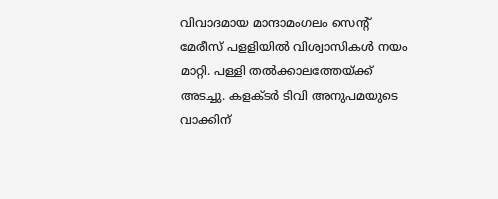വിവാദമായ മാന്ദാമംഗലം സെന്റ് മേരീസ് പളളിയില്‍ വിശ്വാസികള്‍ നയം മാറ്റി. പള്ളി തല്‍ക്കാലത്തേയ്ക്ക് അടച്ചു. കളക്‌ടർ ടിവി അനുപമയുടെ വാക്കിന്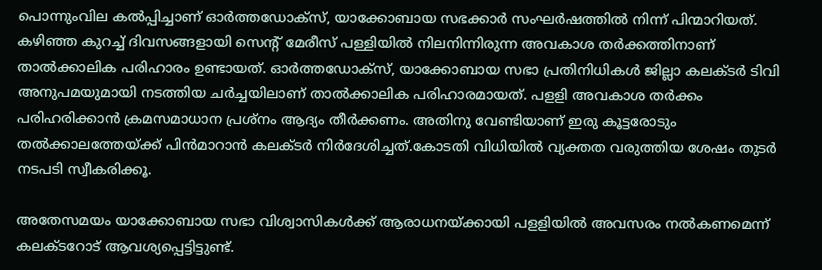പൊന്നുംവില കൽപ്പിച്ചാണ് ഓര്‍ത്തഡോക്‌സ്, യാക്കോബായ സഭക്കാര്‍ സംഘര്‍ഷത്തില്‍ നിന്ന് പിന്മാറിയത്. കഴിഞ്ഞ കുറച്ച്‌ ദിവസങ്ങളായി സെന്റ് മേരീസ് പള്ളിയില്‍ നിലനിന്നിരുന്ന അവകാശ തര്‍ക്കത്തിനാണ് താല്‍ക്കാലിക പരിഹാരം ഉണ്ടായത്. ഓര്‍ത്തഡോക്‌സ്, യാക്കോബായ സഭാ പ്രതിനിധികള്‍ ജില്ലാ കലക്ടര്‍ ടിവി അനുപമയുമായി നടത്തിയ ചര്‍ച്ചയിലാണ് താല്‍ക്കാലിക പരിഹാരമായത്. പളളി അവകാശ തര്‍ക്കം പരിഹരിക്കാന്‍ ക്രമസമാധാന പ്രശ്‌നം ആദ്യം തീര്‍ക്കണം. അതിനു വേണ്ടിയാണ് ഇരു കൂട്ടരോടും തല്‍ക്കാലത്തേയ്ക്ക് പിന്‍മാറാന്‍ കലക്ടര്‍ നിര്‍ദേശിച്ചത്.കോടതി വിധിയില്‍ വ്യക്തത വരുത്തിയ ശേഷം തുടര്‍ നടപടി സ്വീകരിക്കൂ.

അതേസമയം യാക്കോബായ സഭാ വിശ്വാസികള്‍ക്ക് ആരാധനയ്ക്കായി പളളിയില്‍ അവസരം നല്‍കണമെന്ന് കലക്ടറോട് ആവശ്യപ്പെട്ടിട്ടുണ്ട്.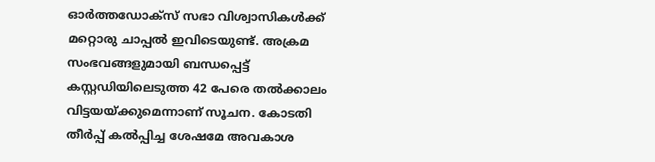ഓര്‍ത്തഡോക്‌സ് സഭാ വിശ്വാസികള്‍ക്ക് മറ്റൊരു ചാപ്പല്‍ ഇവിടെയുണ്ട്. അക്രമ സംഭവങ്ങളുമായി ബന്ധപ്പെട്ട് കസ്റ്റഡിയിലെടുത്ത 42 പേരെ തല്‍ക്കാലം വിട്ടയയ്ക്കുമെന്നാണ് സൂചന. കോടതി തീര്‍പ്പ് കല്‍പ്പിച്ച ശേഷമേ അവകാശ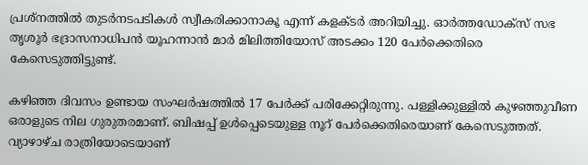പ്രശ്നത്തില്‍ തുടര്‍നടപടികള്‍ സ്വീകരിക്കാനാകൂ എന്ന് കളക്ടര്‍ അറിയിച്ചു. ഓര്‍ത്തഡോക്‌സ് സഭ തൃശൂര്‍ ഭദ്രാസനാധിപന്‍ യൂഹന്നാന്‍ മാര്‍ മിലിത്തിയോസ് അടക്കം 120 പേര്‍ക്കെതിരെ കേസെടുത്തിട്ടുണ്ട്.

കഴിഞ്ഞ ദിവസം ഉണ്ടായ സംഘര്‍ഷത്തില്‍ 17 പേര്‍ക്ക് പരിക്കേറ്റിരുന്നു. പള്ളിക്കുള്ളില്‍ കുഴഞ്ഞുവീണ ഒരാളുടെ നില ഗുരുതരമാണ്. ബിഷപ്പ് ഉൾപ്പെടെയുള്ള നൂറ് പേർക്കെതിരെയാണ് കേസെടുത്തത്. വ്യാഴാഴ്ച രാത്രിയോടെയാണ്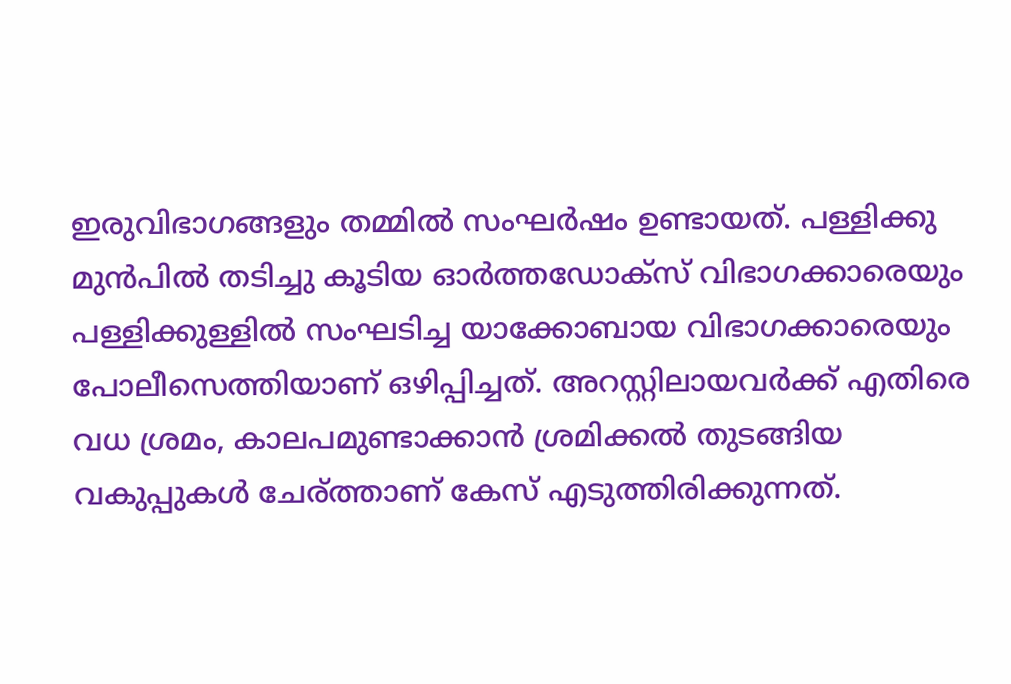ഇരുവിഭാഗങ്ങളും തമ്മില്‍ സംഘര്‍ഷം ഉണ്ടായത്. പള്ളിക്കു മുൻപിൽ തടിച്ചു കൂടിയ ഓർത്തഡോക്‌സ് വിഭാഗക്കാരെയും പള്ളിക്കുള്ളിൽ സംഘടിച്ച യാക്കോബായ വിഭാഗക്കാരെയും പോലീസെത്തിയാണ് ഒഴിപ്പിച്ചത്. അറസ്റ്റിലായവര്‍ക്ക് എതിരെ വധ ശ്രമം, കാലപമുണ്ടാക്കാൻ ശ്രമിക്കൽ തുടങ്ങിയ വകുപ്പുകൾ ചേര്ത്താണ് കേസ് എടുത്തിരിക്കുന്നത്.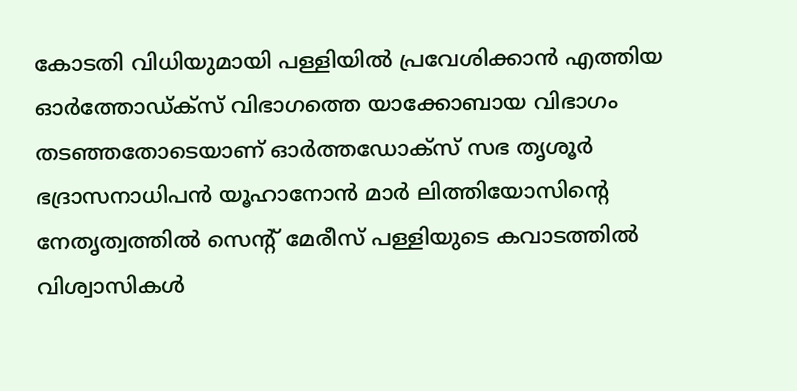കോടതി വിധിയുമായി പള്ളിയിൽ പ്രവേശിക്കാൻ എത്തിയ ഓർത്തോഡ്ക്‌സ് വിഭാഗത്തെ യാക്കോബായ വിഭാഗം തടഞ്ഞതോടെയാണ് ഓർത്തഡോക്‌സ് സഭ തൃശൂർ ഭദ്രാസനാധിപൻ യൂഹാനോൻ മാർ ലിത്തിയോസിന്റെ നേതൃത്വത്തിൽ സെന്റ് മേരീസ് പള്ളിയുടെ കവാടത്തിൽ വിശ്വാസികൾ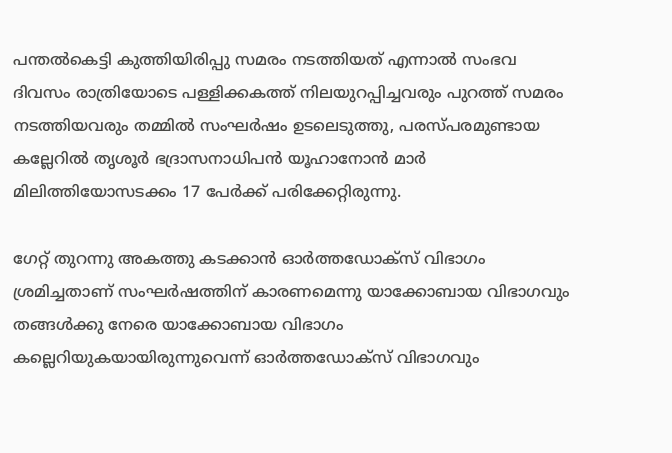പന്തൽകെട്ടി കുത്തിയിരിപ്പു സമരം നടത്തിയത് എന്നാൽ സംഭവ ദിവസം രാത്രിയോടെ പള്ളിക്കകത്ത് നിലയുറപ്പിച്ചവരും പുറത്ത് സമരം നടത്തിയവരും തമ്മിൽ സംഘർഷം ഉടലെടുത്തു, പരസ്പരമുണ്ടായ കല്ലേറിൽ തൃശൂർ ഭദ്രാസനാധിപൻ യൂഹാനോൻ മാർ മിലിത്തിയോസടക്കം 17 പേർക്ക് പരിക്കേറ്റിരുന്നു.

ഗേറ്റ് തുറന്നു അകത്തു കടക്കാൻ ഓർത്തഡോക്‌സ് വിഭാഗം ശ്രമിച്ചതാണ് സംഘർഷത്തിന് കാരണമെന്നു യാക്കോബായ വിഭാഗവും തങ്ങൾക്കു നേരെ യാക്കോബായ വിഭാഗം കല്ലെറിയുകയായിരുന്നുവെന്ന് ഓർത്തഡോക്‌സ് വിഭാഗവും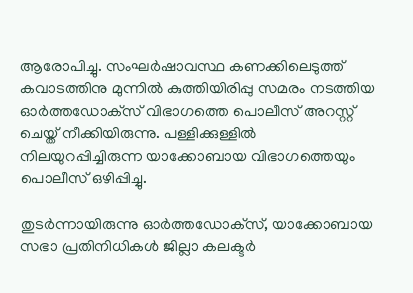ആരോപിച്ചു. സംഘർഷാവസ്ഥ കണക്കിലെടുത്ത് കവാടത്തിനു മുന്നിൽ കുത്തിയിരിപ്പു സമരം നടത്തിയ ഓർത്തഡോക്‌സ് വിഭാഗത്തെ പൊലീസ് അറസ്റ്റ് ചെയ്ത് നീക്കിയിരുന്നു. പള്ളിക്കുള്ളിൽ നിലയുറപ്പിച്ചിരുന്ന യാക്കോബായ വിഭാഗത്തെയും പൊലീസ് ഒഴിപ്പിച്ചു.

തുടർന്നായിരുന്നു ഓര്‍ത്തഡോക്‌സ്, യാക്കോബായ സഭാ പ്രതിനിധികള്‍ ജില്ലാ കലക്ടര്‍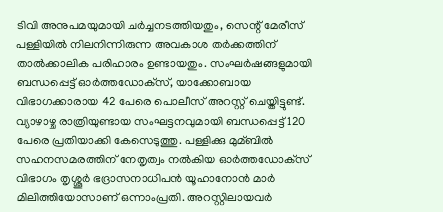ടിവി അനുപമയുമായി ചർച്ചനടത്തിയതും, സെന്റ് മേരീസ് പള്ളിയില്‍ നിലനിന്നിരുന്ന അവകാശ തര്‍ക്കത്തിന് താല്‍ക്കാലിക പരിഹാരം ഉണ്ടായതും. സംഘര്‍ഷങ്ങളുമായി ബന്ധപ്പെട്ട് ഓര്‍ത്തഡോക്‌സ്, യാക്കോബായ വിഭാഗക്കാരായ 42 പേരെ പൊലീസ് അറസ്റ്റ് ചെയ്തിട്ടുണ്ട്. വ്യാഴാഴ്ച രാത്രിയുണ്ടായ സംഘട്ടനവുമായി ബന്ധപ്പെട്ട് 120 പേരെ പ്രതിയാക്കി കേസെടുത്തു. പള്ളിക്കു മുമ്ബില്‍ സഹനസമരത്തിന് നേതൃത്വം നല്‍കിയ ഓര്‍ത്തഡോക്‌സ് വിഭാഗം തൃശ്ശൂര്‍ ഭദ്രാസനാധിപന്‍ യൂഹാനോന്‍ മാര്‍ മിലിത്തിയോസാണ് ഒന്നാംപ്രതി. അറസ്റ്റിലായവര്‍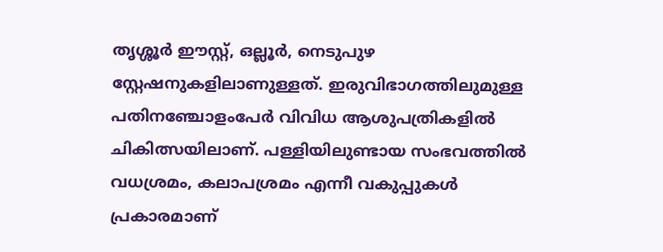തൃശ്ശൂര്‍ ഈസ്റ്റ്, ഒല്ലൂര്‍, നെടുപുഴ സ്റ്റേഷനുകളിലാണുള്ളത്. ഇരുവിഭാഗത്തിലുമുള്ള പതിനഞ്ചോളംപേര്‍ വിവിധ ആശുപത്രികളില്‍ ചികിത്സയിലാണ്. പള്ളിയിലുണ്ടായ സംഭവത്തില്‍ വധശ്രമം, കലാപശ്രമം എന്നീ വകുപ്പുകള്‍ പ്രകാരമാണ്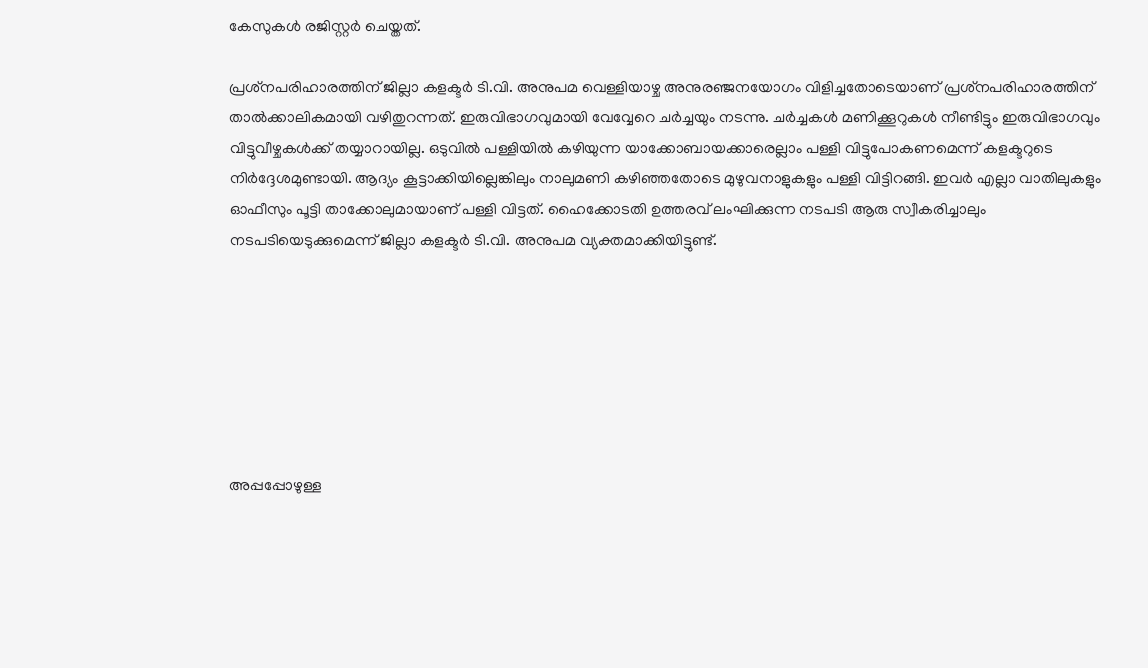കേസുകള്‍ രജിസ്റ്റര്‍ ചെയ്തത്.

പ്രശ്‌നപരിഹാരത്തിന് ജില്ലാ കളക്ടര്‍ ടി.വി. അനുപമ വെള്ളിയാഴ്ച അനുരഞ്ജനയോഗം വിളിച്ചതോടെയാണ് പ്രശ്‌നപരിഹാരത്തിന് താല്‍ക്കാലികമായി വഴിതുറന്നത്. ഇരുവിഭാഗവുമായി വേവ്വേറെ ചര്‍ച്ചയും നടന്നു. ചര്‍ച്ചകള്‍ മണിക്കൂറുകള്‍ നീണ്ടിട്ടും ഇരുവിഭാഗവും വിട്ടുവീഴ്ചകള്‍ക്ക് തയ്യാറായില്ല. ഒടുവില്‍ പള്ളിയില്‍ കഴിയുന്ന യാക്കോബായക്കാരെല്ലാം പള്ളി വിട്ടുപോകണമെന്ന് കളക്ടറുടെ നിര്‍ദ്ദേശമുണ്ടായി. ആദ്യം കൂട്ടാക്കിയില്ലെങ്കിലും നാലുമണി കഴിഞ്ഞതോടെ മുഴുവനാളുകളും പള്ളി വിട്ടിറങ്ങി. ഇവര്‍ എല്ലാ വാതിലുകളും ഓഫീസും പൂട്ടി താക്കോലുമായാണ് പള്ളി വിട്ടത്. ഹൈക്കോടതി ഉത്തരവ് ലംഘിക്കുന്ന നടപടി ആരു സ്വീകരിച്ചാലും നടപടിയെടുക്കുമെന്ന് ജില്ലാ കളക്ടര്‍ ടി.വി. അനുപമ വ്യക്തമാക്കിയിട്ടുണ്ട്.







അപ്പപ്പോഴുള്ള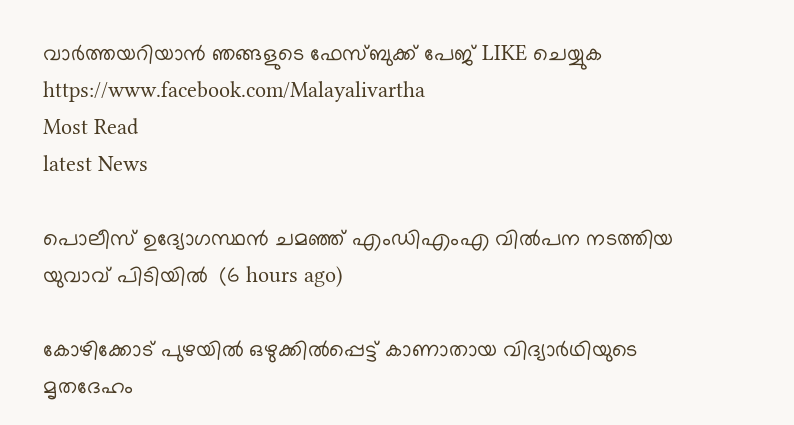വാര്‍ത്തയറിയാന്‍ ഞങ്ങളുടെ ഫേസ്‌ബുക്ക്‌ പേജ് LIKE ചെയ്യുക
https://www.facebook.com/Malayalivartha
Most Read
latest News

പൊലീസ് ഉദ്യോഗസ്ഥന്‍ ചമഞ്ഞ് എംഡിഎംഎ വില്‍പന നടത്തിയ യുവാവ് പിടിയില്‍  (6 hours ago)

കോഴിക്കോട് പുഴയില്‍ ഒഴുക്കില്‍പ്പെട്ട് കാണാതായ വിദ്യാര്‍ഥിയുടെ മൃതദേഹം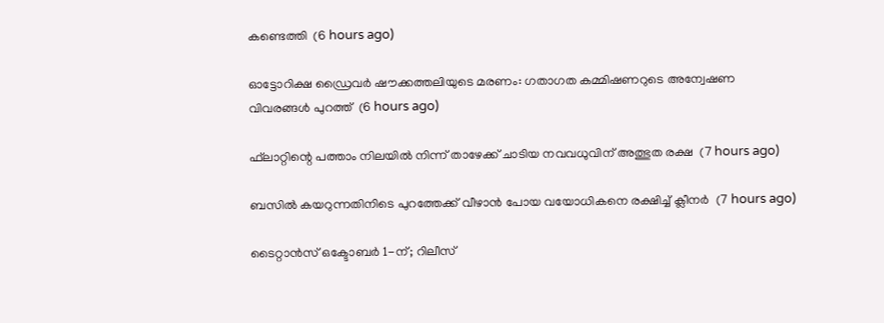കണ്ടെത്തി  (6 hours ago)

ഓട്ടോറിക്ഷ ഡ്രൈവര്‍ ഷൗക്കത്തലിയുടെ മരണം: ഗതാഗത കമ്മിഷണറുടെ അന്വേഷണ വിവരങ്ങള്‍ പുറത്ത്  (6 hours ago)

ഫ്‌ലാറ്റിന്റെ പത്താം നിലയില്‍ നിന്ന് താഴേക്ക് ചാടിയ നവവധുവിന് അത്ഭുത രക്ഷ  (7 hours ago)

ബസില്‍ കയറുന്നതിനിടെ പുറത്തേക്ക് വീഴാന്‍ പോയ വയോധികനെ രക്ഷിച്ച് ക്ലീനര്‍  (7 hours ago)

ടൈറ്റാൻസ് ഒക്ടോബർ 1-ന്; റിലീസ്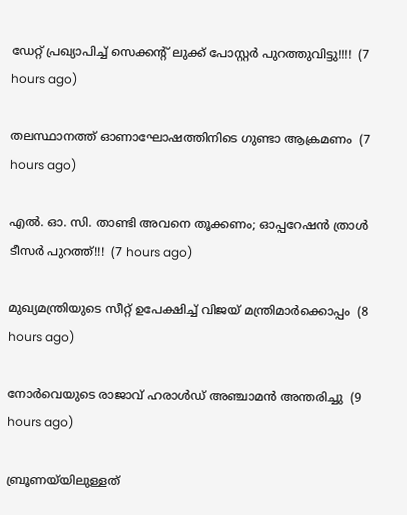ഡേറ്റ് പ്രഖ്യാപിച്ച് സെക്കൻ്റ് ലുക്ക് പോസ്റ്റർ പുറത്തുവിട്ടു!!!!  (7 hours ago)

തലസ്ഥാനത്ത് ഓണാഘോഷത്തിനിടെ ഗുണ്ടാ ആക്രമണം  (7 hours ago)

എൽ. ഓ. സി. താണ്ടി അവനെ തൂക്കണം; ഓപ്പറേഷൻ ത്രാൾ ടീസർ പുറത്ത്!!!  (7 hours ago)

മുഖ്യമന്ത്രിയുടെ സീറ്റ് ഉപേക്ഷിച്ച് വിജയ് മന്ത്രിമാര്‍ക്കൊപ്പം  (8 hours ago)

നോര്‍വെയുടെ രാജാവ് ഹരാള്‍ഡ് അഞ്ചാമന്‍ അന്തരിച്ചു  (9 hours ago)

ബ്രൂണയ്‌യിലുള്ളത്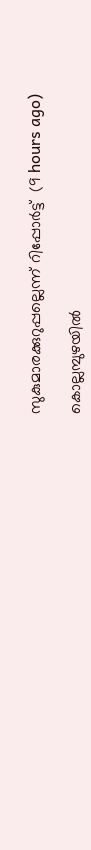സുകുമാരക്കുറുപ്പല്ലെന്ന് റിപ്പോര്‍ട്ട്  (9 hours ago)

കൊല്ലമ്പുഴയില്‍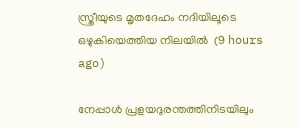സ്ത്രീയുടെ മൃതദേഹം നദിയിലൂടെ ഒഴുകിയെത്തിയ നിലയില്‍  (9 hours ago)

നേപ്പാൾ പ്രളയദുരന്തത്തിനിടയിലും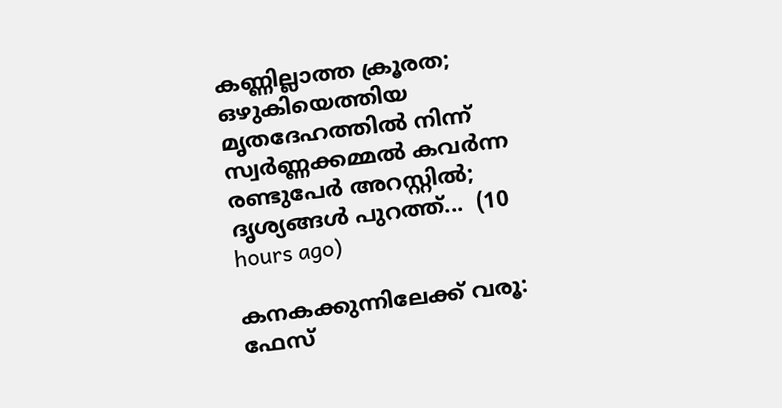കണ്ണില്ലാത്ത ക്രൂരത; ഒഴുകിയെത്തിയ മൃതദേഹത്തിൽ നിന്ന് സ്വർണ്ണക്കമ്മൽ കവർന്ന രണ്ടുപേർ അറസ്റ്റിൽ; ദൃശ്യങ്ങൾ പുറത്ത്...  (10 hours ago)

കനകക്കുന്നിലേക്ക് വരൂ: ഫേസ്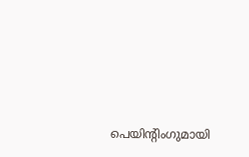പെയിന്‍റിംഗുമായി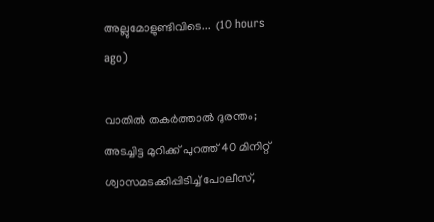അല്ലുമോളുണ്ടിവിടെ...  (10 hours ago)

വാതിൽ തകർത്താൽ ദുരന്തം; അടച്ചിട്ട മുറിക്ക് പുറത്ത് 40 മിനിറ്റ് ശ്വാസമടക്കിപ്പിടിച്ച് പോലീസ്,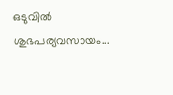ഒടുവിൽ ശുഭപര്യവസായം...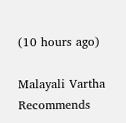(10 hours ago)

Malayali Vartha Recommends